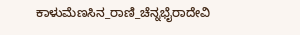ಕಾಳುಮೆಣಸಿನ_ರಾಣಿ_ಚೆನ್ನಭೈರಾದೇವಿ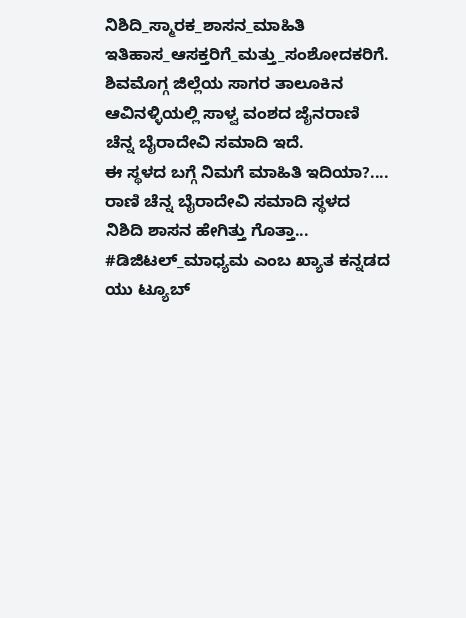ನಿಶಿದಿ_ಸ್ಮಾರಕ_ಶಾಸನ_ಮಾಹಿತಿ
ಇತಿಹಾಸ_ಆಸಕ್ತರಿಗೆ_ಮತ್ತು_ಸಂಶೋದಕರಿಗೆ.
ಶಿವಮೊಗ್ಗ ಜಿಲ್ಲೆಯ ಸಾಗರ ತಾಲೂಕಿನ ಆವಿನಳ್ಳಿಯಲ್ಲಿ ಸಾಳ್ವ ವಂಶದ ಜೈನರಾಣಿ ಚೆನ್ನ ಬೈರಾದೇವಿ ಸಮಾದಿ ಇದೆ.
ಈ ಸ್ಥಳದ ಬಗ್ಗೆ ನಿಮಗೆ ಮಾಹಿತಿ ಇದಿಯಾ?....
ರಾಣಿ ಚೆನ್ನ ಬೈರಾದೇವಿ ಸಮಾದಿ ಸ್ಥಳದ ನಿಶಿದಿ ಶಾಸನ ಹೇಗಿತ್ತು ಗೊತ್ತಾ...
#ಡಿಜಿಟಲ್_ಮಾಧ್ಯಮ ಎಂಬ ಖ್ಯಾತ ಕನ್ನಡದ ಯು ಟ್ಯೂಬ್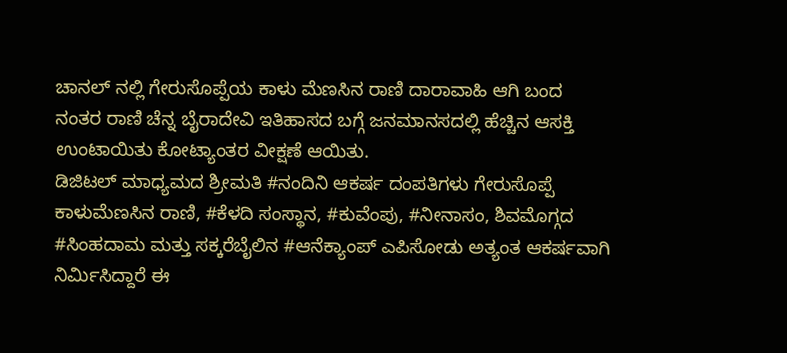ಚಾನಲ್ ನಲ್ಲಿ ಗೇರುಸೊಪ್ಪೆಯ ಕಾಳು ಮೆಣಸಿನ ರಾಣಿ ದಾರಾವಾಹಿ ಆಗಿ ಬಂದ ನಂತರ ರಾಣಿ ಚೆನ್ನ ಬೈರಾದೇವಿ ಇತಿಹಾಸದ ಬಗ್ಗೆ ಜನಮಾನಸದಲ್ಲಿ ಹೆಚ್ಚಿನ ಆಸಕ್ತಿ ಉಂಟಾಯಿತು ಕೋಟ್ಯಾಂತರ ವೀಕ್ಷಣೆ ಆಯಿತು.
ಡಿಜಿಟಲ್ ಮಾಧ್ಯಮದ ಶ್ರೀಮತಿ #ನಂದಿನಿ ಆಕರ್ಷ ದಂಪತಿಗಳು ಗೇರುಸೊಪ್ಪೆ ಕಾಳುಮೆಣಸಿನ ರಾಣಿ, #ಕೆಳದಿ ಸಂಸ್ಥಾನ, #ಕುವೆಂಪು, #ನೀನಾಸಂ, ಶಿವಮೊಗ್ಗದ #ಸಿಂಹದಾಮ ಮತ್ತು ಸಕ್ಕರೆಬೈಲಿನ #ಆನೆಕ್ಯಾಂಪ್ ಎಪಿಸೋಡು ಅತ್ಯಂತ ಆಕರ್ಷವಾಗಿ ನಿರ್ಮಿಸಿದ್ದಾರೆ ಈ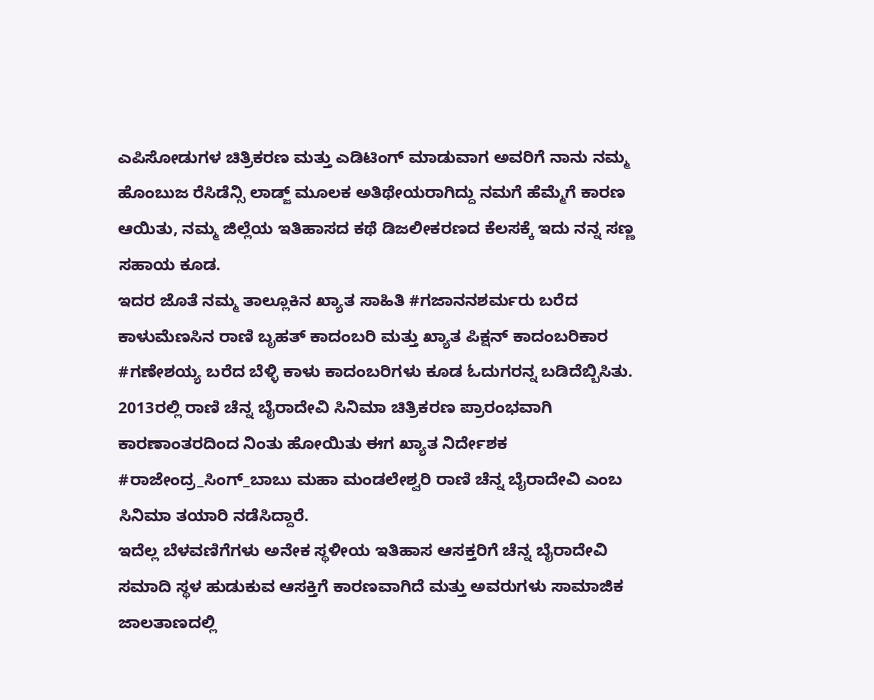ಎಪಿಸೋಡುಗಳ ಚಿತ್ರಿಕರಣ ಮತ್ತು ಎಡಿಟಿಂಗ್ ಮಾಡುವಾಗ ಅವರಿಗೆ ನಾನು ನಮ್ಮ ಹೊಂಬುಜ ರೆಸಿಡೆನ್ಸಿ ಲಾಡ್ಜ್ ಮೂಲಕ ಅತಿಥೇಯರಾಗಿದ್ದು ನಮಗೆ ಹೆಮ್ಮೆಗೆ ಕಾರಣ ಆಯಿತು, ನಮ್ಮ ಜಿಲ್ಲೆಯ ಇತಿಹಾಸದ ಕಥೆ ಡಿಜಲೀಕರಣದ ಕೆಲಸಕ್ಕೆ ಇದು ನನ್ನ ಸಣ್ಣ ಸಹಾಯ ಕೂಡ.
ಇದರ ಜೊತೆ ನಮ್ಮ ತಾಲ್ಲೂಕಿನ ಖ್ಯಾತ ಸಾಹಿತಿ #ಗಜಾನನಶರ್ಮರು ಬರೆದ ಕಾಳುಮೆಣಸಿನ ರಾಣಿ ಬೃಹತ್ ಕಾದಂಬರಿ ಮತ್ತು ಖ್ಯಾತ ಪಿಕ್ಷನ್ ಕಾದಂಬರಿಕಾರ #ಗಣೇಶಯ್ಯ ಬರೆದ ಬೆಳ್ಳಿ ಕಾಳು ಕಾದಂಬರಿಗಳು ಕೂಡ ಓದುಗರನ್ನ ಬಡಿದೆಬ್ಬಿಸಿತು.
2013ರಲ್ಲಿ ರಾಣಿ ಚೆನ್ನ ಬೈರಾದೇವಿ ಸಿನಿಮಾ ಚಿತ್ರಿಕರಣ ಪ್ರಾರಂಭವಾಗಿ ಕಾರಣಾಂತರದಿಂದ ನಿಂತು ಹೋಯಿತು ಈಗ ಖ್ಯಾತ ನಿರ್ದೇಶಕ #ರಾಜೇಂದ್ರ_ಸಿಂಗ್_ಬಾಬು ಮಹಾ ಮಂಡಲೇಶ್ವರಿ ರಾಣಿ ಚೆನ್ನ ಬೈರಾದೇವಿ ಎಂಬ ಸಿನಿಮಾ ತಯಾರಿ ನಡೆಸಿದ್ದಾರೆ.
ಇದೆಲ್ಲ ಬೆಳವಣಿಗೆಗಳು ಅನೇಕ ಸ್ಥಳೀಯ ಇತಿಹಾಸ ಆಸಕ್ತರಿಗೆ ಚೆನ್ನ ಬೈರಾದೇವಿ ಸಮಾದಿ ಸ್ಥಳ ಹುಡುಕುವ ಆಸಕ್ತಿಗೆ ಕಾರಣವಾಗಿದೆ ಮತ್ತು ಅವರುಗಳು ಸಾಮಾಜಿಕ ಜಾಲತಾಣದಲ್ಲಿ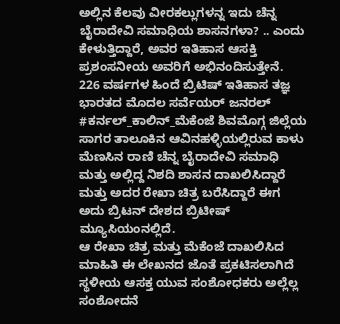ಅಲ್ಲಿನ ಕೆಲವು ವೀರಕಲ್ಲುಗಳನ್ನ ಇದು ಚೆನ್ನ ಬೈರಾದೇವಿ ಸಮಾಧಿಯ ಶಾಸನಗಳಾ? .. ಎಂದು ಕೇಳುತ್ತಿದ್ದಾರೆ, ಅವರ ಇತಿಹಾಸ ಆಸಕ್ತಿ ಪ್ರಶಂಸನೀಯ ಅವರಿಗೆ ಅಭಿನಂದಿಸುತ್ತೇನೆ.
226 ವರ್ಷಗಳ ಹಿಂದೆ ಬ್ರಿಟಿಷ್ ಇತಿಹಾಸ ತಜ್ಞ ಭಾರತದ ಮೊದಲ ಸರ್ವೆಯರ್ ಜನರಲ್ #ಕರ್ನಲ್_ಕಾಲಿನ್_ಮೆಕೆಂಜೆ ಶಿವಮೊಗ್ಗ ಜಿಲ್ಲೆಯ ಸಾಗರ ತಾಲೂಕಿನ ಆವಿನಹಳ್ಳಿಯಲ್ಲಿರುವ ಕಾಳು ಮೆಣಸಿನ ರಾಣಿ ಚೆನ್ನ ಬೈರಾದೇವಿ ಸಮಾಧಿ ಮತ್ತು ಅಲ್ಲಿದ್ದ ನಿಶದಿ ಶಾಸನ ದಾಖಲಿಸಿದ್ದಾರೆ ಮತ್ತು ಅದರ ರೇಖಾ ಚಿತ್ರ ಬರೆಸಿದ್ದಾರೆ ಈಗ ಅದು ಬ್ರಿಟನ್ ದೇಶದ ಬ್ರಿಟೀಷ್ ಮ್ಯೂಸಿಯಂನಲ್ಲಿದೆ.
ಆ ರೇಖಾ ಚಿತ್ರ ಮತ್ತು ಮೆಕೆಂಜೆ ದಾಖಲಿಸಿದ ಮಾಹಿತಿ ಈ ಲೇಖನದ ಜೊತೆ ಪ್ರಕಟಿಸಲಾಗಿದೆ ಸ್ಥಳೀಯ ಆಸಕ್ತ ಯುವ ಸಂಶೋಧಕರು ಅಲ್ಲೆಲ್ಲ ಸಂಶೋದನೆ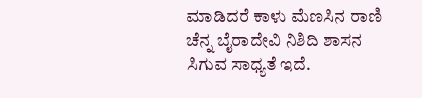ಮಾಡಿದರೆ ಕಾಳು ಮೆಣಸಿನ ರಾಣಿ ಚೆನ್ನ ಬೈರಾದೇವಿ ನಿಶಿದಿ ಶಾಸನ ಸಿಗುವ ಸಾಧ್ಯತೆ ಇದೆ.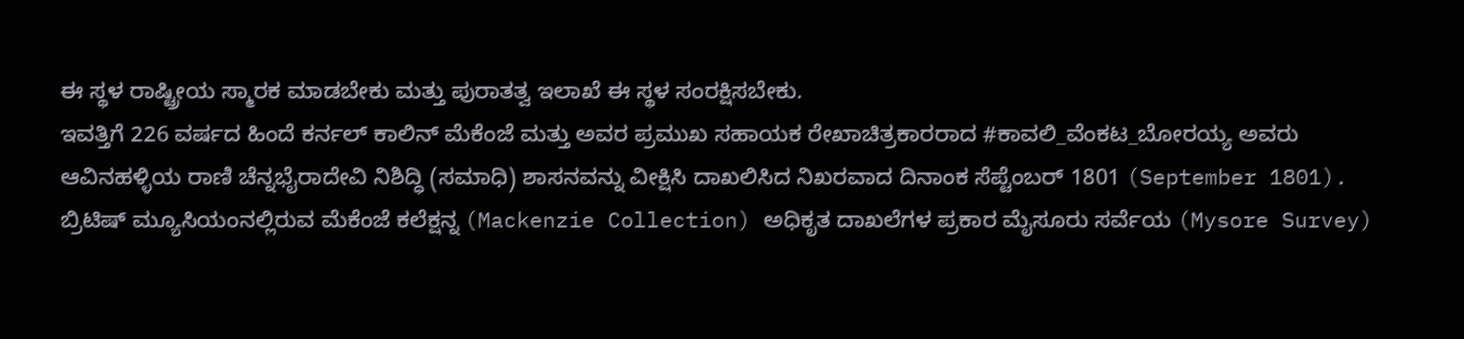ಈ ಸ್ಥಳ ರಾಷ್ಟ್ರೀಯ ಸ್ಮಾರಕ ಮಾಡಬೇಕು ಮತ್ತು ಪುರಾತತ್ವ ಇಲಾಖೆ ಈ ಸ್ಥಳ ಸಂರಕ್ಷಿಸಬೇಕು.
ಇವತ್ತಿಗೆ 226 ವರ್ಷದ ಹಿಂದೆ ಕರ್ನಲ್ ಕಾಲಿನ್ ಮೆಕೆಂಜೆ ಮತ್ತು ಅವರ ಪ್ರಮುಖ ಸಹಾಯಕ ರೇಖಾಚಿತ್ರಕಾರರಾದ #ಕಾವಲಿ_ವೆಂಕಟ_ಬೋರಯ್ಯ ಅವರು ಆವಿನಹಳ್ಳಿಯ ರಾಣಿ ಚೆನ್ನಭೈರಾದೇವಿ ನಿಶಿದ್ಧಿ (ಸಮಾಧಿ) ಶಾಸನವನ್ನು ವೀಕ್ಷಿಸಿ ದಾಖಲಿಸಿದ ನಿಖರವಾದ ದಿನಾಂಕ ಸೆಪ್ಟೆಂಬರ್ 1801 (September 1801).
ಬ್ರಿಟಿಷ್ ಮ್ಯೂಸಿಯಂನಲ್ಲಿರುವ ಮೆಕೆಂಜೆ ಕಲೆಕ್ಷನ್ನ (Mackenzie Collection) ಅಧಿಕೃತ ದಾಖಲೆಗಳ ಪ್ರಕಾರ ಮೈಸೂರು ಸರ್ವೆಯ (Mysore Survey)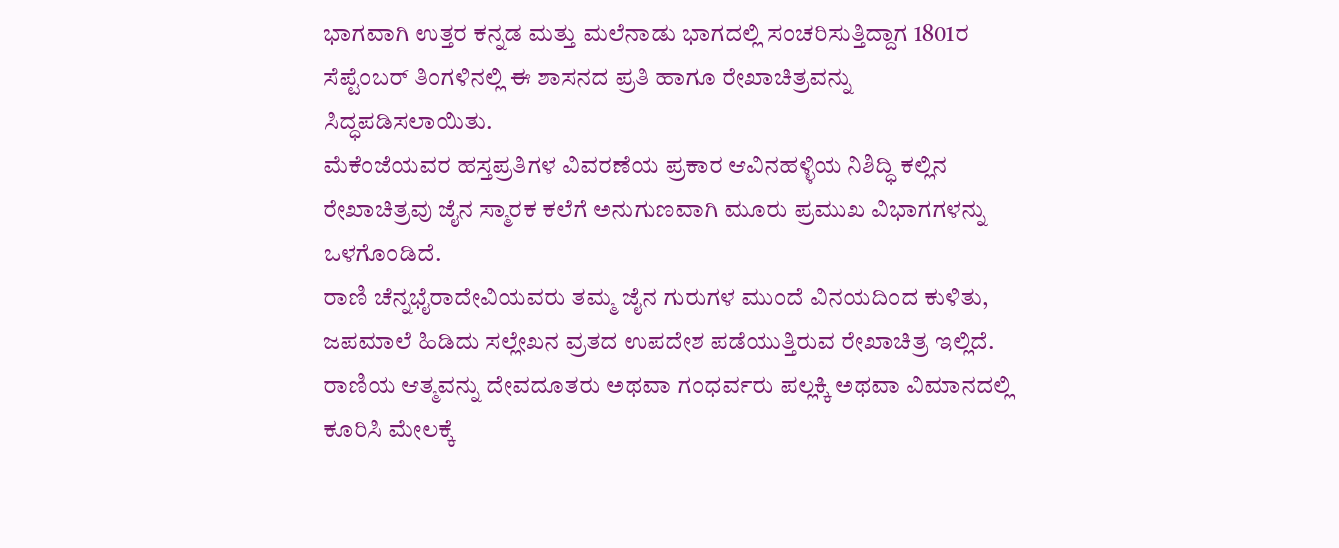ಭಾಗವಾಗಿ ಉತ್ತರ ಕನ್ನಡ ಮತ್ತು ಮಲೆನಾಡು ಭಾಗದಲ್ಲಿ ಸಂಚರಿಸುತ್ತಿದ್ದಾಗ 1801ರ ಸೆಪ್ಟೆಂಬರ್ ತಿಂಗಳಿನಲ್ಲಿ ಈ ಶಾಸನದ ಪ್ರತಿ ಹಾಗೂ ರೇಖಾಚಿತ್ರವನ್ನು ಸಿದ್ಧಪಡಿಸಲಾಯಿತು.
ಮೆಕೆಂಜೆಯವರ ಹಸ್ತಪ್ರತಿಗಳ ವಿವರಣೆಯ ಪ್ರಕಾರ ಆವಿನಹಳ್ಳಿಯ ನಿಶಿದ್ಧಿ ಕಲ್ಲಿನ ರೇಖಾಚಿತ್ರವು ಜೈನ ಸ್ಮಾರಕ ಕಲೆಗೆ ಅನುಗುಣವಾಗಿ ಮೂರು ಪ್ರಮುಖ ವಿಭಾಗಗಳನ್ನು ಒಳಗೊಂಡಿದೆ.
ರಾಣಿ ಚೆನ್ನಭೈರಾದೇವಿಯವರು ತಮ್ಮ ಜೈನ ಗುರುಗಳ ಮುಂದೆ ವಿನಯದಿಂದ ಕುಳಿತು, ಜಪಮಾಲೆ ಹಿಡಿದು ಸಲ್ಲೇಖನ ವ್ರತದ ಉಪದೇಶ ಪಡೆಯುತ್ತಿರುವ ರೇಖಾಚಿತ್ರ ಇಲ್ಲಿದೆ.
ರಾಣಿಯ ಆತ್ಮವನ್ನು ದೇವದೂತರು ಅಥವಾ ಗಂಧರ್ವರು ಪಲ್ಲಕ್ಕಿ ಅಥವಾ ವಿಮಾನದಲ್ಲಿ ಕೂರಿಸಿ ಮೇಲಕ್ಕೆ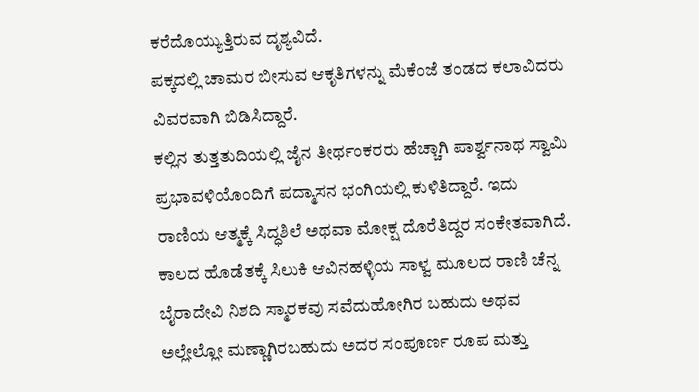ಕರೆದೊಯ್ಯುತ್ತಿರುವ ದೃಶ್ಯವಿದೆ.
ಪಕ್ಕದಲ್ಲಿ ಚಾಮರ ಬೀಸುವ ಆಕೃತಿಗಳನ್ನು ಮೆಕೆಂಜೆ ತಂಡದ ಕಲಾವಿದರು ವಿವರವಾಗಿ ಬಿಡಿಸಿದ್ದಾರೆ.
ಕಲ್ಲಿನ ತುತ್ತತುದಿಯಲ್ಲಿ ಜೈನ ತೀರ್ಥಂಕರರು ಹೆಚ್ಚಾಗಿ ಪಾರ್ಶ್ವನಾಥ ಸ್ವಾಮಿ ಪ್ರಭಾವಳಿಯೊಂದಿಗೆ ಪದ್ಮಾಸನ ಭಂಗಿಯಲ್ಲಿ ಕುಳಿತಿದ್ದಾರೆ. ಇದು ರಾಣಿಯ ಆತ್ಮಕ್ಕೆ ಸಿದ್ಧಶಿಲೆ ಅಥವಾ ಮೋಕ್ಷ ದೊರೆತಿದ್ದರ ಸಂಕೇತವಾಗಿದೆ.
ಕಾಲದ ಹೊಡೆತಕ್ಕೆ ಸಿಲುಕಿ ಆವಿನಹಳ್ಳಿಯ ಸಾಳ್ವ ಮೂಲದ ರಾಣಿ ಚೆನ್ನ ಬೈರಾದೇವಿ ನಿಶದಿ ಸ್ಮಾರಕವು ಸವೆದುಹೋಗಿರ ಬಹುದು ಅಥವ ಅಲ್ಲೇಲ್ಲೋ ಮಣ್ಣಾಗಿರಬಹುದು ಅದರ ಸಂಪೂರ್ಣ ರೂಪ ಮತ್ತು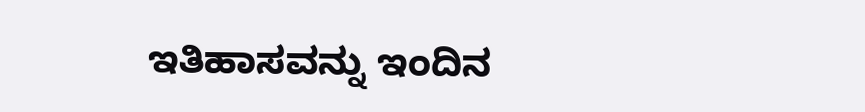ಇತಿಹಾಸವನ್ನು ಇಂದಿನ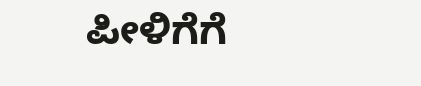ಪೀಳಿಗೆಗೆ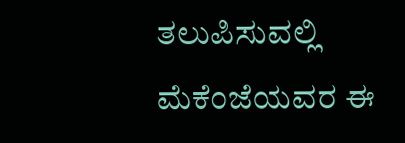ತಲುಪಿಸುವಲ್ಲಿ ಮೆಕೆಂಜೆಯವರ ಈ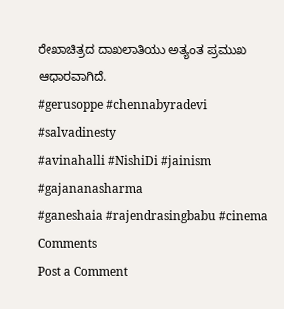ರೇಖಾಚಿತ್ರದ ದಾಖಲಾತಿಯು ಅತ್ಯಂತ ಪ್ರಮುಖ ಆಧಾರವಾಗಿದೆ.
#gerusoppe #chennabyradevi #salvadinesty
#avinahalli #NishiDi #jainism #gajananasharma
#ganeshaia #rajendrasingbabu #cinema
Comments
Post a Comment